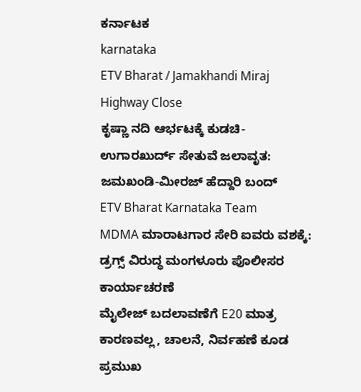ಕರ್ನಾಟಕ
karnataka
ETV Bharat / Jamakhandi Miraj Highway Close
ಕೃಷ್ಣಾ ನದಿ ಆರ್ಭಟಕ್ಕೆ ಕುಡಚಿ-ಉಗಾರಖುರ್ದ್ ಸೇತುವೆ ಜಲಾವೃತ: ಜಮಖಂಡಿ-ಮೀರಜ್ ಹೆದ್ದಾರಿ ಬಂದ್
ETV Bharat Karnataka Team
MDMA ಮಾರಾಟಗಾರ ಸೇರಿ ಐವರು ವಶಕ್ಕೆ: ಡ್ರಗ್ಸ್ ವಿರುದ್ಧ ಮಂಗಳೂರು ಪೊಲೀಸರ ಕಾರ್ಯಾಚರಣೆ
ಮೈಲೇಜ್ ಬದಲಾವಣೆಗೆ E20 ಮಾತ್ರ ಕಾರಣವಲ್ಲ, ಚಾಲನೆ, ನಿರ್ವಹಣೆ ಕೂಡ ಪ್ರಮುಖ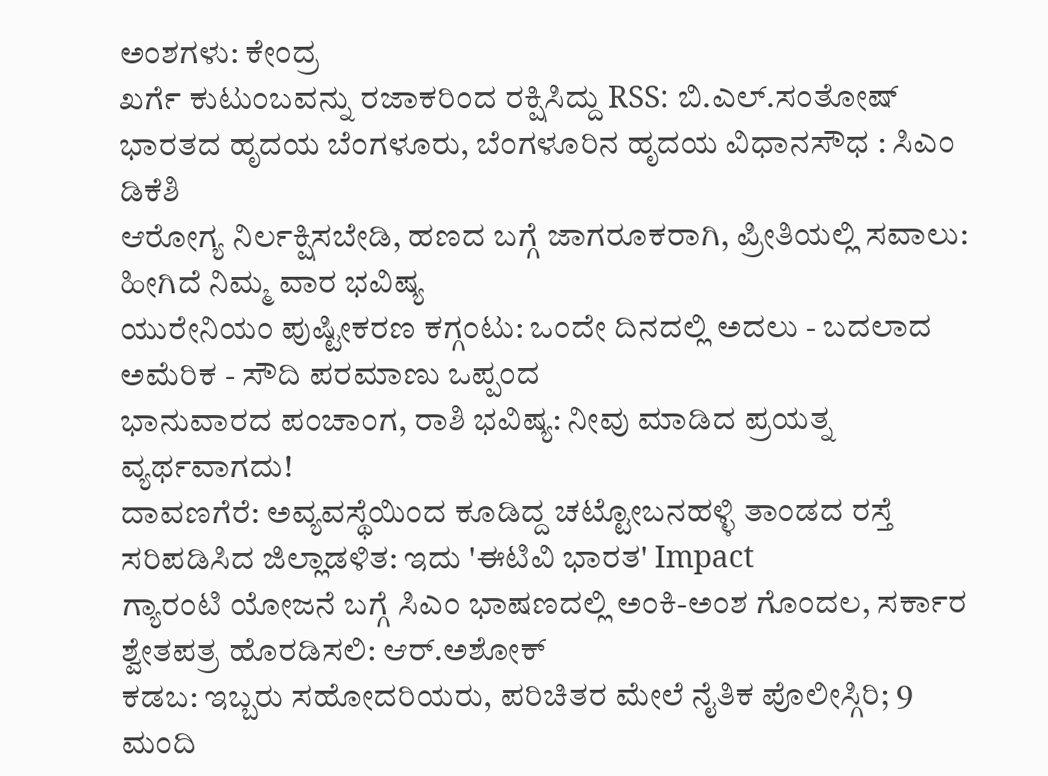ಅಂಶಗಳು: ಕೇಂದ್ರ
ಖರ್ಗೆ ಕುಟುಂಬವನ್ನು ರಜಾಕರಿಂದ ರಕ್ಷಿಸಿದ್ದು RSS: ಬಿ.ಎಲ್.ಸಂತೋಷ್
ಭಾರತದ ಹೃದಯ ಬೆಂಗಳೂರು, ಬೆಂಗಳೂರಿನ ಹೃದಯ ವಿಧಾನಸೌಧ : ಸಿಎಂ ಡಿಕೆಶಿ
ಆರೋಗ್ಯ ನಿರ್ಲಕ್ಷಿಸಬೇಡಿ, ಹಣದ ಬಗ್ಗೆ ಜಾಗರೂಕರಾಗಿ, ಪ್ರೀತಿಯಲ್ಲಿ ಸವಾಲು: ಹೀಗಿದೆ ನಿಮ್ಮ ವಾರ ಭವಿಷ್ಯ
ಯುರೇನಿಯಂ ಪುಷ್ಟೀಕರಣ ಕಗ್ಗಂಟು: ಒಂದೇ ದಿನದಲ್ಲಿ ಅದಲು - ಬದಲಾದ ಅಮೆರಿಕ - ಸೌದಿ ಪರಮಾಣು ಒಪ್ಪಂದ
ಭಾನುವಾರದ ಪಂಚಾಂಗ, ರಾಶಿ ಭವಿಷ್ಯ: ನೀವು ಮಾಡಿದ ಪ್ರಯತ್ನ ವ್ಯರ್ಥವಾಗದು!
ದಾವಣಗೆರೆ: ಅವ್ಯವಸ್ಥೆಯಿಂದ ಕೂಡಿದ್ದ ಚಟ್ಟೋಬನಹಳ್ಳಿ ತಾಂಡದ ರಸ್ತೆ ಸರಿಪಡಿಸಿದ ಜಿಲ್ಲಾಡಳಿತ: ಇದು 'ಈಟಿವಿ ಭಾರತ' Impact
ಗ್ಯಾರಂಟಿ ಯೋಜನೆ ಬಗ್ಗೆ ಸಿಎಂ ಭಾಷಣದಲ್ಲಿ ಅಂಕಿ-ಅಂಶ ಗೊಂದಲ, ಸರ್ಕಾರ ಶ್ವೇತಪತ್ರ ಹೊರಡಿಸಲಿ: ಆರ್.ಅಶೋಕ್
ಕಡಬ: ಇಬ್ಬರು ಸಹೋದರಿಯರು, ಪರಿಚಿತರ ಮೇಲೆ ನೈತಿಕ ಪೊಲೀಸ್ಗಿರಿ; 9 ಮಂದಿ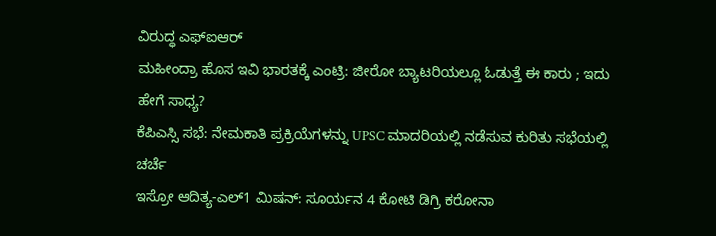ವಿರುದ್ಧ ಎಫ್ಐಆರ್
ಮಹೀಂದ್ರಾ ಹೊಸ ಇವಿ ಭಾರತಕ್ಕೆ ಎಂಟ್ರಿ: ಜೀರೋ ಬ್ಯಾಟರಿಯಲ್ಲೂ ಓಡುತ್ತೆ ಈ ಕಾರು ; ಇದು ಹೇಗೆ ಸಾಧ್ಯ?
ಕೆಪಿಎಸ್ಸಿ ಸಭೆ: ನೇಮಕಾತಿ ಪ್ರಕ್ರಿಯೆಗಳನ್ನು UPSC ಮಾದರಿಯಲ್ಲಿ ನಡೆಸುವ ಕುರಿತು ಸಭೆಯಲ್ಲಿ ಚರ್ಚೆ
ಇಸ್ರೋ ಆದಿತ್ಯ-ಎಲ್1 ಮಿಷನ್: ಸೂರ್ಯನ 4 ಕೋಟಿ ಡಿಗ್ರಿ ಕರೋನಾ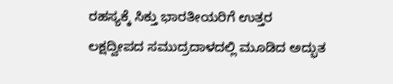ರಹಸ್ಯಕ್ಕೆ ಸಿಕ್ತು ಭಾರತೀಯರಿಗೆ ಉತ್ತರ
ಲಕ್ಷದ್ವೀಪದ ಸಮುದ್ರದಾಳದಲ್ಲಿ ಮೂಡಿದ ಅದ್ಭುತ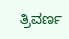ತ್ರಿವರ್ಣ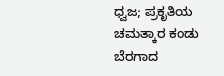ಧ್ವಜ; ಪ್ರಕೃತಿಯ ಚಮತ್ಕಾರ ಕಂಡು ಬೆರಗಾದ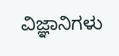ವಿಜ್ಞಾನಿಗಳು